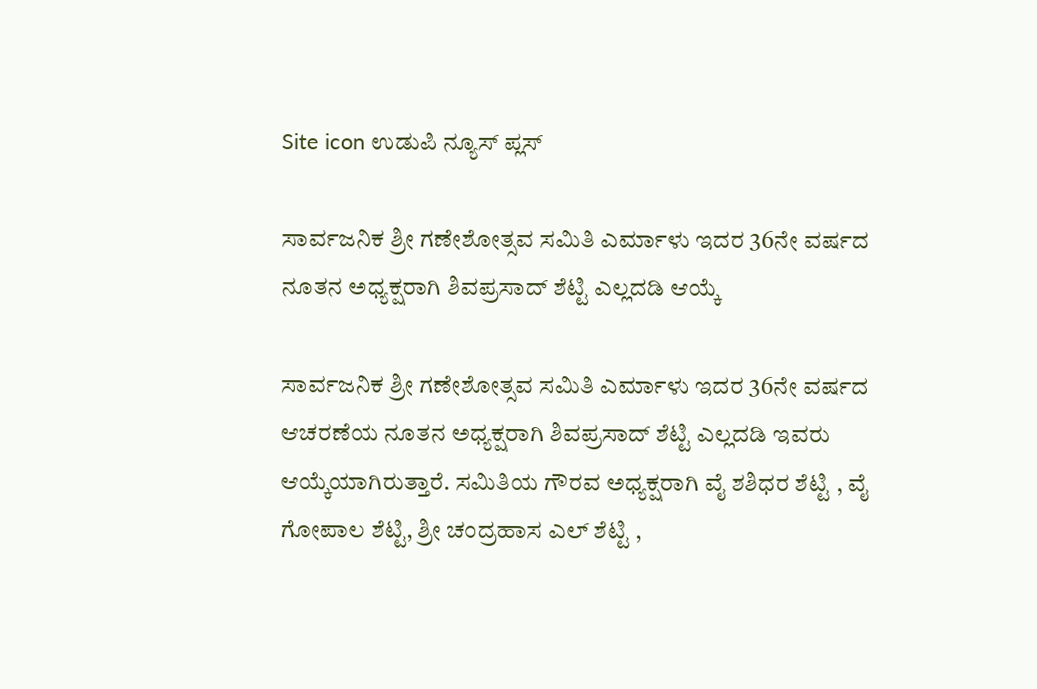Site icon ಉಡುಪಿ ನ್ಯೂಸ್ ಪ್ಲಸ್

ಸಾರ್ವಜನಿಕ ಶ್ರೀ ಗಣೇಶೋತ್ಸವ ಸಮಿತಿ ಎರ್ಮಾಳು ಇದರ 36ನೇ ವರ್ಷದ ನೂತನ ಅಧ್ಯಕ್ಷರಾಗಿ ಶಿವಪ್ರಸಾದ್ ಶೆಟ್ಟಿ ಎಲ್ಲದಡಿ ಆಯ್ಕೆ

ಸಾರ್ವಜನಿಕ ಶ್ರೀ ಗಣೇಶೋತ್ಸವ ಸಮಿತಿ ಎರ್ಮಾಳು ಇದರ 36ನೇ ವರ್ಷದ ಆಚರಣೆಯ ನೂತನ ಅಧ್ಯಕ್ಷರಾಗಿ ಶಿವಪ್ರಸಾದ್ ಶೆಟ್ಟಿ ಎಲ್ಲದಡಿ ಇವರು ಆಯ್ಕೆಯಾಗಿರುತ್ತಾರೆ. ಸಮಿತಿಯ ಗೌರವ ಅಧ್ಯಕ್ಷರಾಗಿ ವೈ ಶಶಿಧರ ಶೆಟ್ಟಿ , ವೈ ಗೋಪಾಲ ಶೆಟ್ಟಿ, ಶ್ರೀ ಚಂದ್ರಹಾಸ ಎಲ್ ಶೆಟ್ಟಿ ,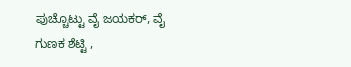ಪುಚ್ಚೊಟ್ಟು ವೈ ಜಯಕರ್, ವೈ ಗುಣಕ ಶೆಟ್ಟಿ ,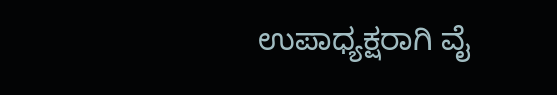ಉಪಾಧ್ಯಕ್ಷರಾಗಿ ವೈ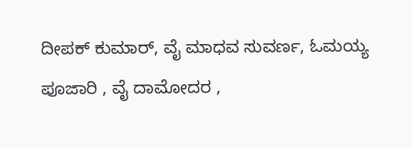ದೀಪಕ್ ಕುಮಾರ್, ವೈ ಮಾಧವ ಸುವರ್ಣ, ಓಮಯ್ಯ ಪೂಜಾರಿ , ವೈ ದಾಮೋದರ ,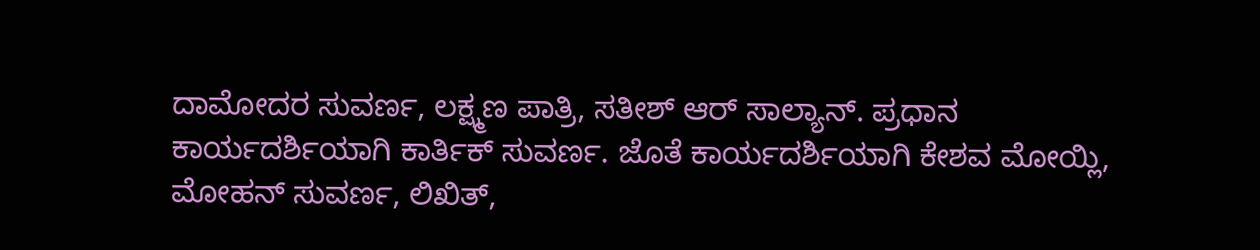ದಾಮೋದರ ಸುವರ್ಣ, ಲಕ್ಷ್ಮಣ ಪಾತ್ರಿ, ಸತೀಶ್ ಆರ್ ಸಾಲ್ಯಾನ್. ಪ್ರಧಾನ ಕಾರ್ಯದರ್ಶಿಯಾಗಿ ಕಾರ್ತಿಕ್ ಸುವರ್ಣ. ಜೊತೆ ಕಾರ್ಯದರ್ಶಿಯಾಗಿ ಕೇಶವ ಮೋಯ್ಲಿ, ಮೋಹನ್ ಸುವರ್ಣ, ಲಿಖಿತ್,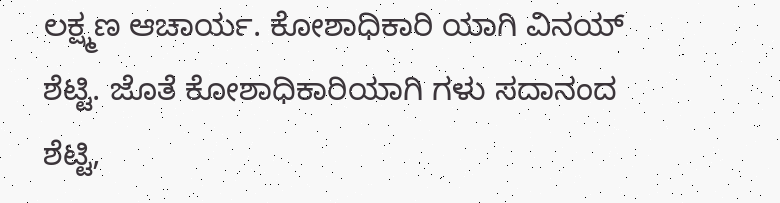ಲಕ್ಷ್ಮಣ ಆಚಾರ್ಯ. ಕೋಶಾಧಿಕಾರಿ ಯಾಗಿ ವಿನಯ್ ಶೆಟ್ಟಿ. ಜೊತೆ ಕೋಶಾಧಿಕಾರಿಯಾಗಿ ಗಳು ಸದಾನಂದ ಶೆಟ್ಟಿ,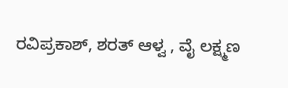ರವಿಪ್ರಕಾಶ್, ಶರತ್ ಆಳ್ವ , ವೈ ಲಕ್ಷ್ಮಣ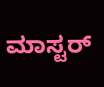ಮಾಸ್ಟರ್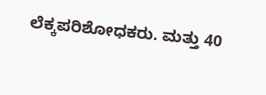ಲೆಕ್ಕಪರಿಶೋಧಕರು. ಮತ್ತು 40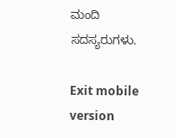ಮಂದಿ ಸದಸ್ಯರುಗಳು.

Exit mobile version